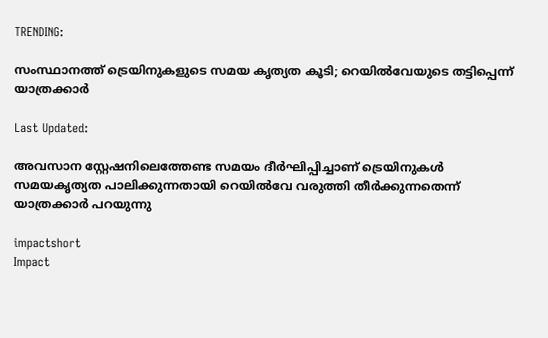TRENDING:

സംസ്ഥാനത്ത് ട്രെയിനുകളുടെ സമയ കൃത്യത കൂടി; റെയിൽവേയുടെ തട്ടിപ്പെന്ന് യാത്രക്കാർ

Last Updated:

അവസാന സ്റ്റേഷനിലെത്തേണ്ട സമയം ദീർഘിപ്പിച്ചാണ് ട്രെയിനുകൾ സമയകൃത്യത പാലിക്കുന്നതായി റെയിൽവേ വരുത്തി തീർക്കുന്നതെന്ന് യാത്രക്കാർ പറയുന്നു

impactshort
Impact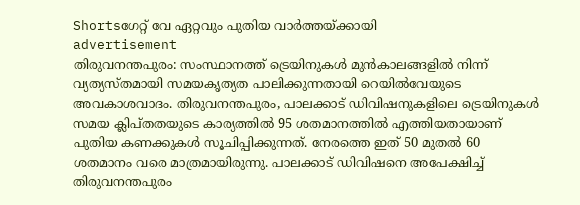Shortsഗേറ്റ് വേ ഏറ്റവും പുതിയ വാർത്തയ്ക്കായി
advertisement
തിരുവനന്തപുരം: സംസ്ഥാനത്ത് ട്രെയിനുകൾ മുൻകാലങ്ങളിൽ നിന്ന് വ്യത്യസ്തമായി സമയകൃത്യത പാലിക്കുന്നതായി റെയിൽവേയുടെ അവകാശവാദം. തിരുവനന്തപുരം, പാലക്കാട് ഡിവിഷനുകളിലെ ട്രെയിനുകൾ സമയ ക്ലിപ്തതയുടെ കാര്യത്തിൽ 95 ശതമാനത്തിൽ എത്തിയതായാണ് പുതിയ കണക്കുകൾ സൂചിപ്പിക്കുന്നത്. നേരത്തെ ഇത് 50 മുതൽ 60 ശതമാനം വരെ മാത്രമായിരുന്നു. പാലക്കാട് ഡിവിഷനെ അപേക്ഷിച്ച് തിരുവനന്തപുരം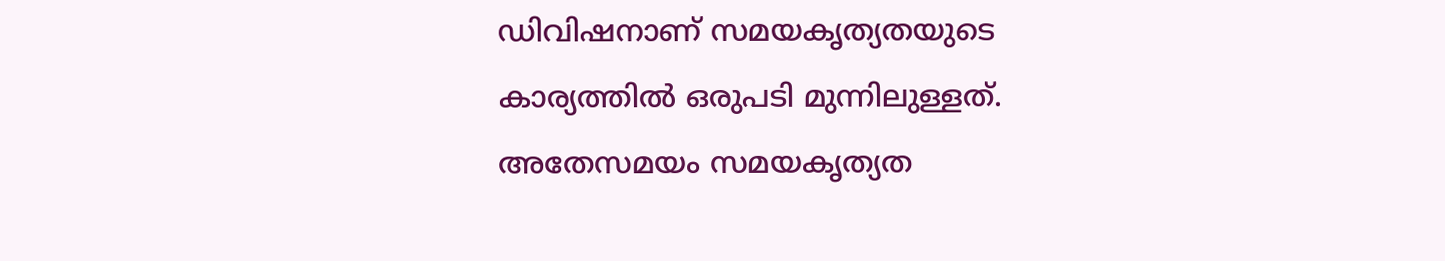ഡിവിഷനാണ് സമയകൃത്യതയുടെ കാര്യത്തിൽ ഒരുപടി മുന്നിലുള്ളത്. അതേസമയം സമയകൃത്യത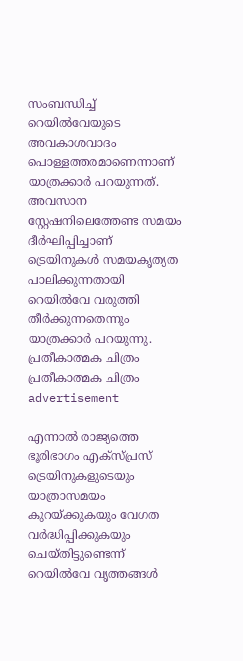സംബന്ധിച്ച് റെയിൽവേയുടെ അവകാശവാദം പൊള്ളത്തരമാണെന്നാണ് യാത്രക്കാർ പറയുന്നത്. അവസാന സ്റ്റേഷനിലെത്തേണ്ട സമയം ദീർഘിപ്പിച്ചാണ് ട്രെയിനുകൾ സമയകൃത്യത പാലിക്കുന്നതായി റെയിൽവേ വരുത്തി തീർക്കുന്നതെന്നും യാത്രക്കാർ പറയുന്നു.
പ്രതീകാത്മക ചിത്രം
പ്രതീകാത്മക ചിത്രം
advertisement

എന്നാൽ രാജ്യത്തെ ഭൂരിഭാഗം എക്സ്പ്രസ് ട്രെയിനുകളുടെയും യാത്രാസമയം കുറയ്ക്കുകയും വേഗത വർദ്ധിപ്പിക്കുകയും ചെയ്തിട്ടുണ്ടെന്ന് റെയിൽവേ വൃത്തങ്ങൾ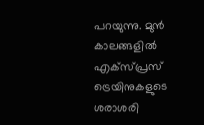പറയുന്നു. മുൻ കാലങ്ങളിൽ എക്സ്പ്രസ് ട്രെയിനുകളുടെ ശരാശരി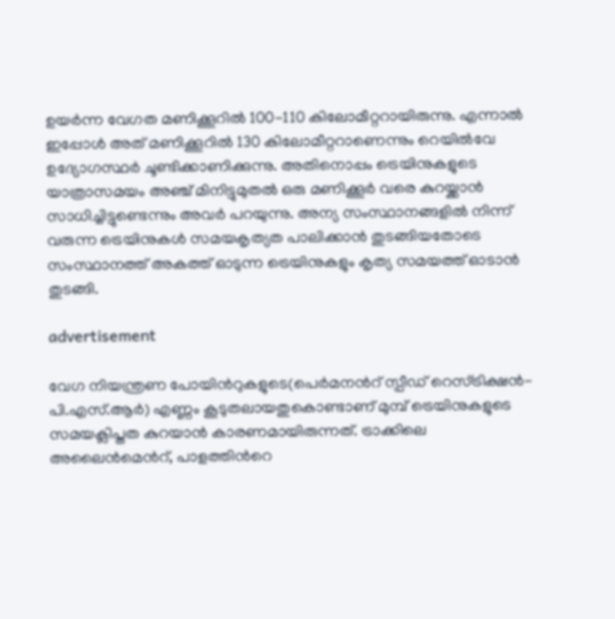ഉയർന്ന വേഗത മണിക്കൂറിൽ 100-110 കിലോമീറ്ററായിരുന്നു. എന്നാൽ ഇപ്പോൾ അത് മണിക്കൂറിൽ 130 കിലോമീറ്ററാണെന്നും റെയിൽവേ ഉദ്യോഗസ്ഥർ ചൂണ്ടിക്കാണിക്കുന്നു. അതിനൊപ്പം ട്രെയിനുകളുടെ യാത്രാസമയം അഞ്ച് മിനിട്ടുമുതൽ ഒരു മണിക്കൂർ വരെ കുറയ്ക്കാൻ സാധിച്ചിട്ടുണ്ടെന്നും അവർ പറയുന്നു. അന്യ സംസ്ഥാനങ്ങളിൽ നിന്ന് വരുന്ന ട്രെയിനുകൾ സമയകൃത്യത പാലിക്കാൻ തുടങ്ങിയതോടെ സംസ്ഥാനത്ത് അകത്ത് ഓടുന്ന ട്രെയിനുകളും കൃത്യ സമയത്ത് ഓടാൻ തുടങ്ങി.

advertisement

വേഗ നിയന്ത്രണ പോയിന്‍റുകളുടെ(പെർമനന്‍റ് സ്പീഡ് റെസ്ട്രിക്ഷൻ- പി.എസ്.ആർ) എണ്ണം കൂടുതലായതുകൊണ്ടാണ് മുമ്പ് ട്രെയിനുകളുടെ സമയക്ലിപ്തത കുറയാൻ കാരണമായിരുന്നത്. ട്രാക്കിലെ അലൈൻമെന്‍റ്, പാളത്തിന്‍റെ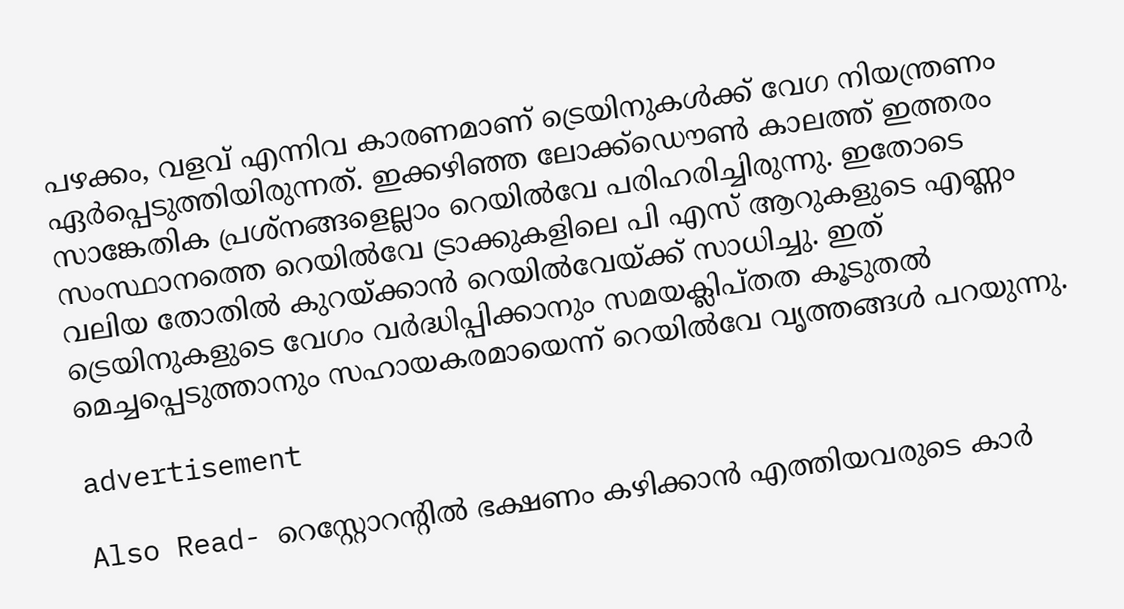പഴക്കം, വളവ് എന്നിവ കാരണമാണ് ട്രെയിനുകൾക്ക് വേഗ നിയന്ത്രണം ഏർപ്പെടുത്തിയിരുന്നത്. ഇക്കഴിഞ്ഞ ലോക്ക്ഡൌൺ കാലത്ത് ഇത്തരം സാങ്കേതിക പ്രശ്നങ്ങളെല്ലാം റെയിൽവേ പരിഹരിച്ചിരുന്നു. ഇതോടെ സംസ്ഥാനത്തെ റെയിൽവേ ട്രാക്കുകളിലെ പി എസ് ആറുകളുടെ എണ്ണം വലിയ തോതിൽ കുറയ്ക്കാൻ റെയിൽവേയ്ക്ക് സാധിച്ചു. ഇത് ട്രെയിനുകളുടെ വേഗം വർദ്ധിപ്പിക്കാനും സമയക്ലിപ്തത കൂടുതൽ മെച്ചപ്പെടുത്താനും സഹായകരമായെന്ന് റെയിൽവേ വൃത്തങ്ങൾ പറയുന്നു.

advertisement

Also Read- റെസ്റ്റോറന്‍റിൽ ഭക്ഷണം കഴിക്കാൻ എത്തിയവരുടെ കാർ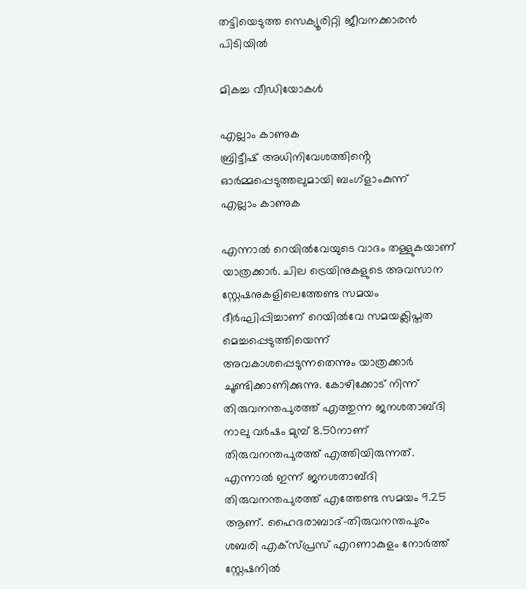തട്ടിയെടുത്ത സെക്യൂരിറ്റി ജീവനക്കാരൻ പിടിയിൽ

മികച്ച വീഡിയോകൾ

എല്ലാം കാണുക
ബ്രിട്ടീഷ് അധിനിവേശത്തിൻ്റെ ഓർമ്മപ്പെടുത്തലുമായി ബംഗ്ളാംകുന്ന്
എല്ലാം കാണുക

എന്നാൽ റെയിൽവേയുടെ വാദം തള്ളുകയാണ് യാത്രക്കാർ. ചില ട്രെയിനുകളുടെ അവസാന സ്റ്റേഷനുകളിലെത്തേണ്ട സമയം ദീർഘിപ്പിച്ചാണ് റെയിൽവേ സമയക്ലിപ്തത മെച്ചപ്പെടുത്തിയെന്ന് അവകാശപ്പെടുന്നതെന്നും യാത്രക്കാർ ചൂണ്ടിക്കാണിക്കുന്നു. കോഴിക്കോട് നിന്ന് തിരുവനന്തപുരത്ത് എത്തുന്ന ജനശതാബ്ദി നാലു വർഷം മുമ്പ് 8.50നാണ് തിരുവനന്തപുരത്ത് എത്തിയിരുന്നത്. എന്നാൽ ഇന്ന് ജനശതാബ്ദി തിരുവനന്തപുരത്ത് എത്തേണ്ട സമയം 9.25 ആണ്. ഹൈദരാബാദ്-തിരുവനന്തപുരം ശബരി എക്സ്പ്രസ് എറണാകുളം നോർത്ത് സ്റ്റേഷനിൽ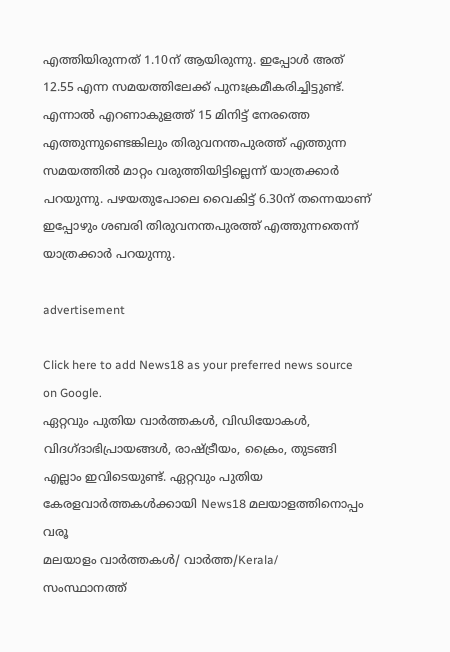എത്തിയിരുന്നത് 1.10ന് ആയിരുന്നു. ഇപ്പോൾ അത് 12.55 എന്ന സമയത്തിലേക്ക് പുനഃക്രമീകരിച്ചിട്ടുണ്ട്. എന്നാൽ എറണാകുളത്ത് 15 മിനിട്ട് നേരത്തെ എത്തുന്നുണ്ടെങ്കിലും തിരുവനന്തപുരത്ത് എത്തുന്ന സമയത്തിൽ മാറ്റം വരുത്തിയിട്ടില്ലെന്ന് യാത്രക്കാർ പറയുന്നു. പഴയതുപോലെ വൈകിട്ട് 6.30ന് തന്നെയാണ് ഇപ്പോഴും ശബരി തിരുവനന്തപുരത്ത് എത്തുന്നതെന്ന് യാത്രക്കാർ പറയുന്നു.

advertisement

Click here to add News18 as your preferred news source on Google.
ഏറ്റവും പുതിയ വാർത്തകൾ, വിഡിയോകൾ, വിദഗ്ദാഭിപ്രായങ്ങൾ, രാഷ്ട്രീയം, ക്രൈം, തുടങ്ങി എല്ലാം ഇവിടെയുണ്ട്. ഏറ്റവും പുതിയ കേരളവാർത്തകൾക്കായി News18 മലയാളത്തിനൊപ്പം വരൂ
മലയാളം വാർത്തകൾ/ വാർത്ത/Kerala/
സംസ്ഥാനത്ത്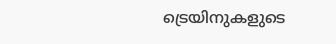ട്രെയിനുകളുടെ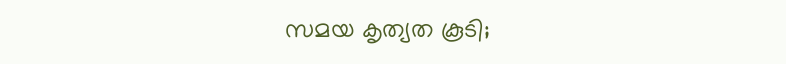സമയ കൃത്യത കൂടി;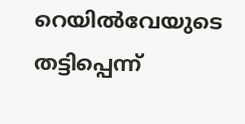റെയിൽവേയുടെ തട്ടിപ്പെന്ന്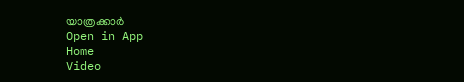യാത്രക്കാർ
Open in App
Home
Video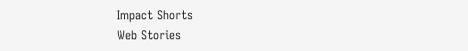Impact Shorts
Web Stories